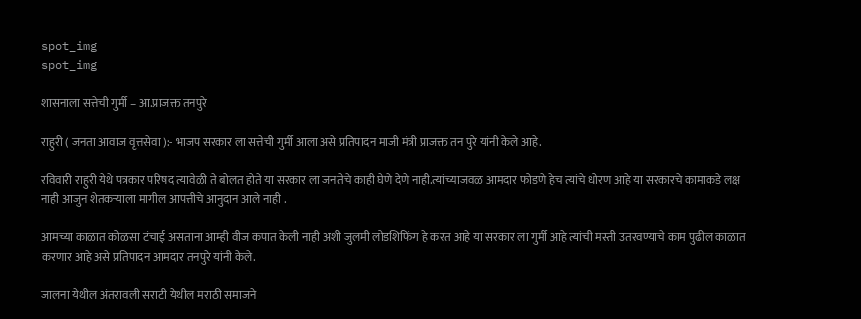spot_img
spot_img

शासनाला सत्तेची गुर्मी – आ.प्राजक्त तनपुरे

राहुरी ( जनता आवाज वृत्तसेवा ):- भाजप सरकार ला सत्तेची गुर्मी आला असे प्रतिपादन माजी मंत्री प्राजक्त तन पुरे यांनी केले आहे.

रविवारी राहुरी येथे पत्रकार परिषद त्यावेळी ते बोलत होते या सरकार ला जनतेचे काही घेणे देणे नाही.त्यांच्याजवळ आमदार फोडणे हेच त्यांचे धोरण आहे या सरकारचे कामाकडे लक्ष नाही आजुन शेतकऱ्याला मागील आपत्तीचे आनुदान आले नाही .

आमच्या काळात कोळसा टंचाई असताना आम्ही वीज कपात केली नाही अशी जुलमी लोडशिफिंग हे करत आहे या सरकार ला गुर्मी आहे त्यांची मस्ती उतरवण्याचे काम पुढील काळात करणार आहे असे प्रतिपादन आमदार तनपुरे यांनी केले.

जालना येथील अंतरावली सराटी येथील मराठी समाजने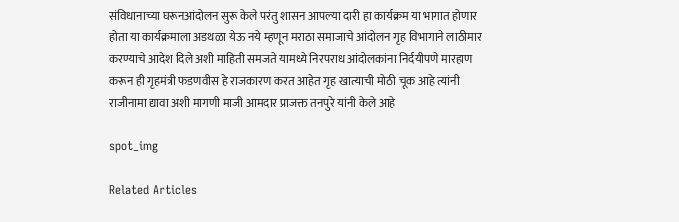संविधानाच्या घरूनआंदोलन सुरू केले परंतु शासन आपल्या दारी हा कार्यक्रम या भागात होणार होता या कार्यक्रमाला अडथळा येऊ नये म्हणून मराठा समाजाचे आंदोलन गृह विभागाने लाठीमार करण्याचे आदेश दिले अशी माहिती समजते यामध्ये निरपराध आंदोलकांना निर्दयीपणे मारहाण करून ही गृहमंत्री फडणवीस हे राजकारण करत आहेत गृह खात्याची मोठी चूक आहे त्यांनी राजीनामा द्यावा अशी मागणी माजी आमदार प्राजक्त तनपुरे यांनी केले आहे

spot_img

Related Articles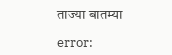ताज्या बातम्या

error: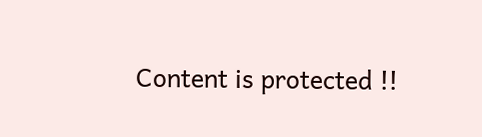Content is protected !!